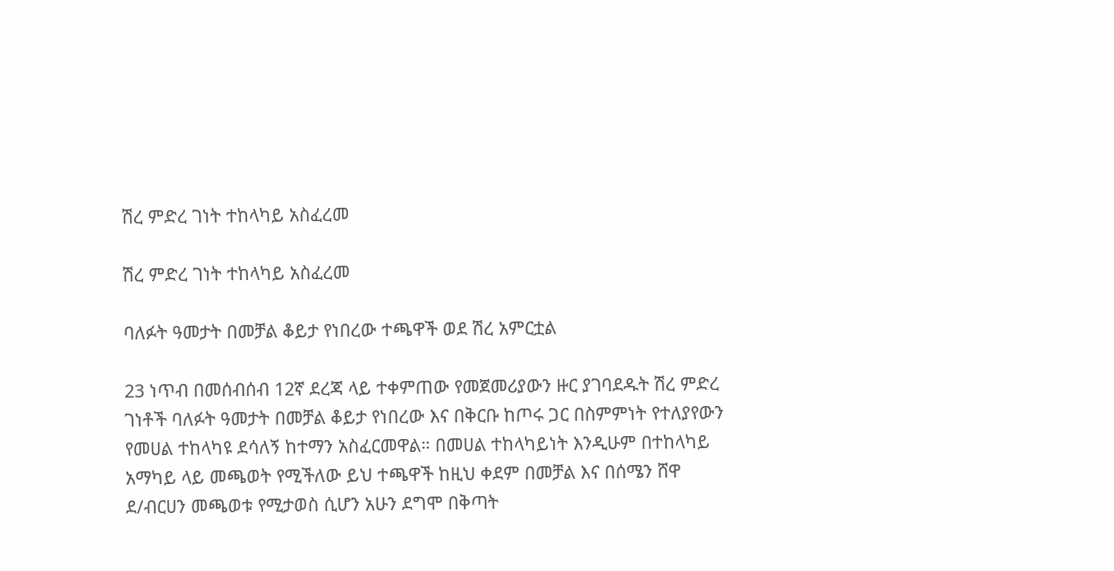ሽረ ምድረ ገነት ተከላካይ አስፈረመ

ሽረ ምድረ ገነት ተከላካይ አስፈረመ

ባለፉት ዓመታት በመቻል ቆይታ የነበረው ተጫዋች ወደ ሽረ አምርቷል

23 ነጥብ በመሰብሰብ 12ኛ ደረጃ ላይ ተቀምጠው የመጀመሪያውን ዙር ያገባደዱት ሽረ ምድረ ገነቶች ባለፉት ዓመታት በመቻል ቆይታ የነበረው እና በቅርቡ ከጦሩ ጋር በስምምነት የተለያየውን የመሀል ተከላካዩ ደሳለኝ ከተማን አስፈርመዋል። በመሀል ተከላካይነት እንዲሁም በተከላካይ አማካይ ላይ መጫወት የሚችለው ይህ ተጫዋች ከዚህ ቀደም በመቻል እና በሰሜን ሸዋ ደ/ብርሀን መጫወቱ የሚታወስ ሲሆን አሁን ደግሞ በቅጣት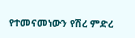የተመናመነውን የሽረ ምድረ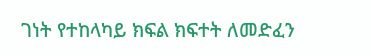ገነት የተከላካይ ክፍል ክፍተት ለመድፈን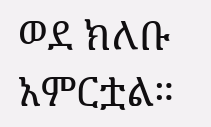ወደ ክለቡ አምርቷል።